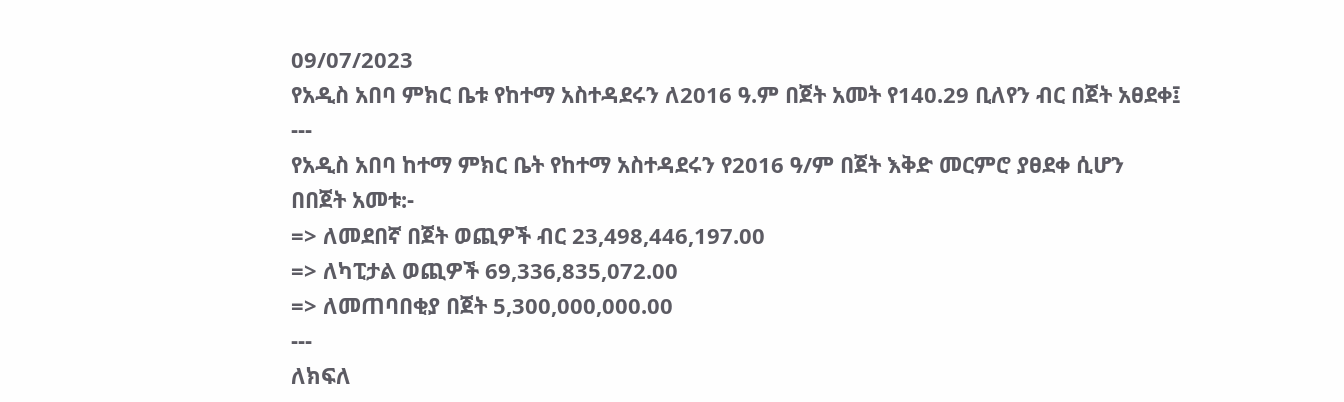09/07/2023
የአዲስ አበባ ምክር ቤቱ የከተማ አስተዳደሩን ለ2016 ዓ.ም በጀት አመት የ140.29 ቢለየን ብር በጀት አፀደቀ፤
---
የአዲስ አበባ ከተማ ምክር ቤት የከተማ አስተዳደሩን የ2016 ዓ/ም በጀት እቅድ መርምሮ ያፀደቀ ሲሆን
በበጀት አመቱ:-
=> ለመደበኛ በጀት ወጪዎች ብር 23,498,446,197.00
=> ለካፒታል ወጪዎች 69,336,835,072.00
=> ለመጠባበቂያ በጀት 5,300,000,000.00
---
ለክፍለ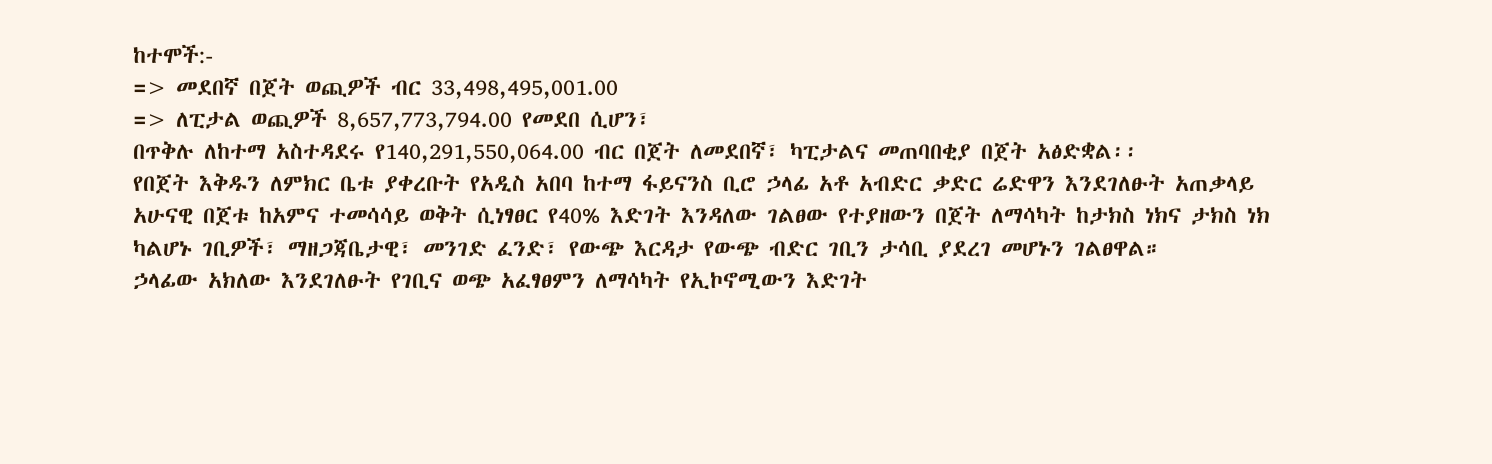ከተሞች:-
=> መደበኛ በጀት ወጪዎች ብር 33,498,495,001.00
=> ለፒታል ወጪዎች 8,657,773,794.00 የመደበ ሲሆን፣
በጥቅሉ ለከተማ አስተዳደሩ የ140,291,550,064.00 ብር በጀት ለመደበኛ፣ ካፒታልና መጠባበቂያ በጀት አፅድቋል፡፡
የበጀት እቅዱን ለምክር ቤቱ ያቀረቡት የአዲስ አበባ ከተማ ፋይናንስ ቢሮ ኃላፊ አቶ አብድር ቃድር ሬድዋን እንደገለፁት አጠቃላይ አሁናዊ በጀቱ ከአምና ተመሳሳይ ወቅት ሲነፃፀር የ40% እድገት እንዳለው ገልፀው የተያዘውን በጀት ለማሳካት ከታክስ ነክና ታክስ ነክ ካልሆኑ ገቢዎች፣ ማዘጋጃቤታዊ፣ መንገድ ፈንድ፣ የውጭ እርዳታ የውጭ ብድር ገቢን ታሳቢ ያደረገ መሆኑን ገልፀዋል።
ኃላፊው አክለው እንደገለፁት የገቢና ወጭ አፈፃፀምን ለማሳካት የኢኮኖሚውን እድገት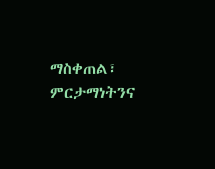ማስቀጠል፣ ምርታማነትንና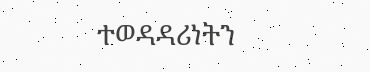ተወዳዳሪነትን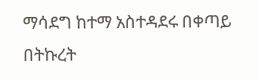ማሳደግ ከተማ አስተዳደሩ በቀጣይ በትኩረት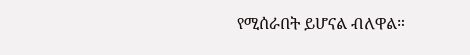የሚሰራበት ይሆናል ብለዋል።